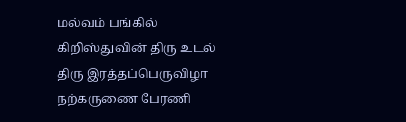மல்வம் பங்கில் கிறிஸ்துவின் திரு உடல் திரு இரத்தப்பெருவிழா நற்கருணை பேரணி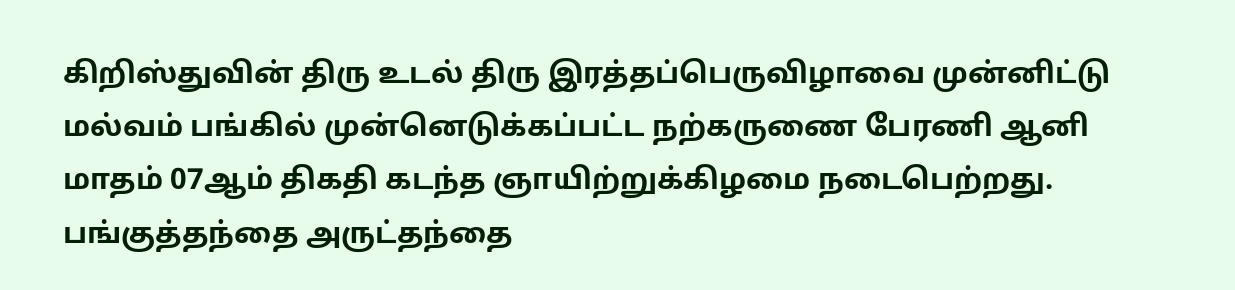கிறிஸ்துவின் திரு உடல் திரு இரத்தப்பெருவிழாவை முன்னிட்டு மல்வம் பங்கில் முன்னெடுக்கப்பட்ட நற்கருணை பேரணி ஆனி மாதம் 07ஆம் திகதி கடந்த ஞாயிற்றுக்கிழமை நடைபெற்றது. பங்குத்தந்தை அருட்தந்தை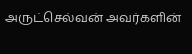அருட்செல்வன் அவர்களின்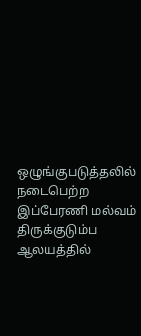ஒழுங்குபடுத்தலில் நடைபெற்ற இப்பேரணி மல்வம் திருக்குடும்ப ஆலயத்தில்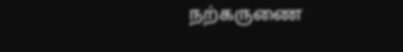நற்கருணை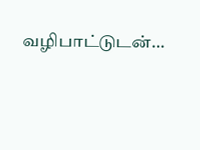வழிபாட்டுடன்…